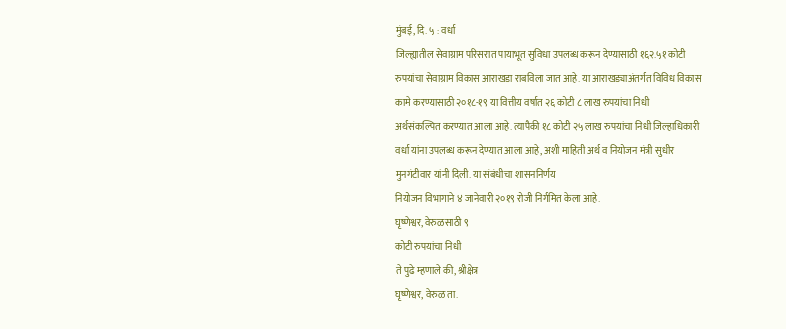मुंबई, दि. ५ : वर्धा
जिल्ह्यातील सेवाग्राम परिसरात पायाभूत सुविधा उपलब्ध करून देण्यासाठी १६२.५१ कोटी
रुपयांचा सेवाग्राम विकास आराखडा राबविला जात आहे. या आराखड्याअंतर्गत विविध विकास
कामे करण्यासाठी २०१८-१९ या वित्तीय वर्षात २६ कोटी ८ लाख रुपयांचा निधी
अर्थसंकल्पित करण्यात आला आहे. त्यापैकी १८ कोटी २५ लाख रुपयांचा निधी जिल्हाधिकारी
वर्धा यांना उपलब्ध करून देण्यात आला आहे, अशी माहिती अर्थ व नियोजन मंत्री सुधीर
मुनगंटीवार यांनी दिली. या संबंधीचा शासननिर्णय
नियोजन विभागाने ४ जानेवारी २०१९ रोजी निर्गमित केला आहे.
घृष्णेश्वर, वेरुळसाठी ९
कोटी रुपयांचा निधी
ते पुढे म्हणाले की, श्रीक्षेत्र
घृष्णेश्वर, वेरुळ ता.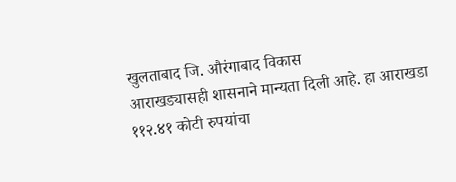खुलताबाद जि. औरंगाबाद विकास
आराखड्यासही शासनाने मान्यता दिली आहे. हा आराखडा ११२.४१ कोटी रुपयांचा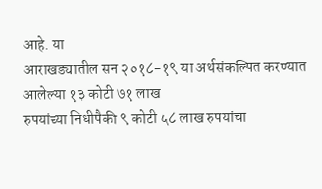आहे. या
आराखड्यातील सन २०१८-१९ या अर्थसंकल्पित करण्यात आलेल्या १३ कोटी ७१ लाख
रुपयांच्या निधीपैकी ९ कोटी ५८ लाख रुपयांचा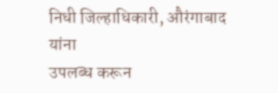निधी जिल्हाधिकारी, औरंगाबाद यांना
उपलब्ध करून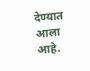देण्यात आला आहे.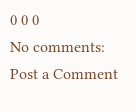0 0 0
No comments:
Post a Comment